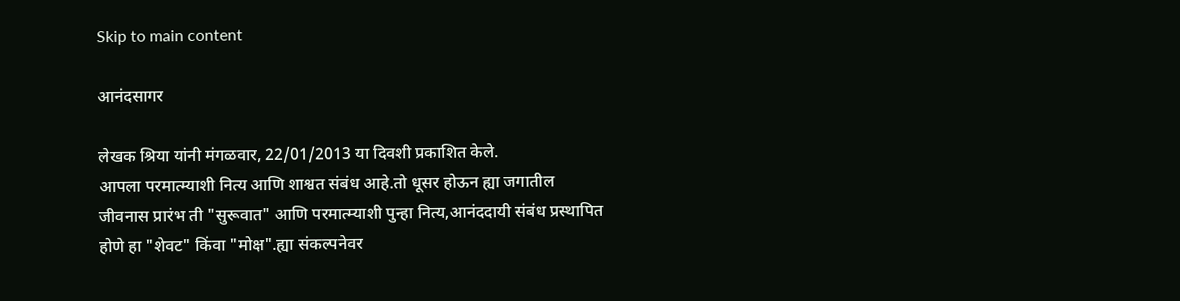Skip to main content

आनंदसागर

लेखक श्रिया यांनी मंगळवार, 22/01/2013 या दिवशी प्रकाशित केले.
आपला परमात्म्याशी नित्य आणि शाश्वत संबंध आहे.तो धूसर होऊन ह्या जगातील जीवनास प्रारंभ ती "सुरूवात" आणि परमात्म्याशी पुन्हा नित्य,आनंददायी संबंध प्रस्थापित होणे हा "शेवट" किंवा "मोक्ष".ह्या संकल्पनेवर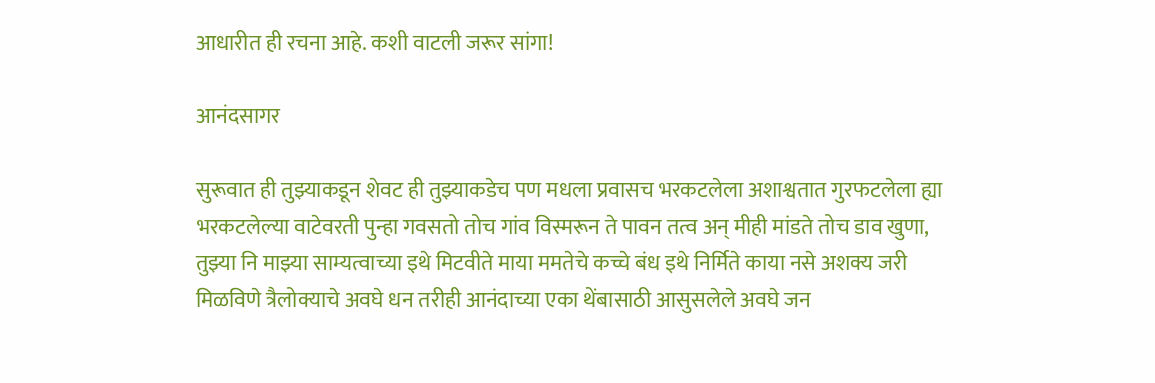आधारीत ही रचना आहे. कशी वाटली जरूर सांगा!

आनंदसागर

सुरूवात ही तुझ्याकडून शेवट ही तुझ्याकडेच पण मधला प्रवासच भरकटलेला अशाश्वतात गुरफटलेला ह्या भरकटलेल्या वाटेवरती पुन्हा गवसतो तोच गांव विस्मरून ते पावन तत्व अन् मीही मांडते तोच डाव खुणा, तुझ्या नि माझ्या साम्यत्वाच्या इथे मिटवीते माया ममतेचे कच्चे बंध इथे निर्मिते काया नसे अशक्य जरी मिळविणे त्रैलोक्याचे अवघे धन तरीही आनंदाच्या एका थेंबासाठी आसुसलेले अवघे जन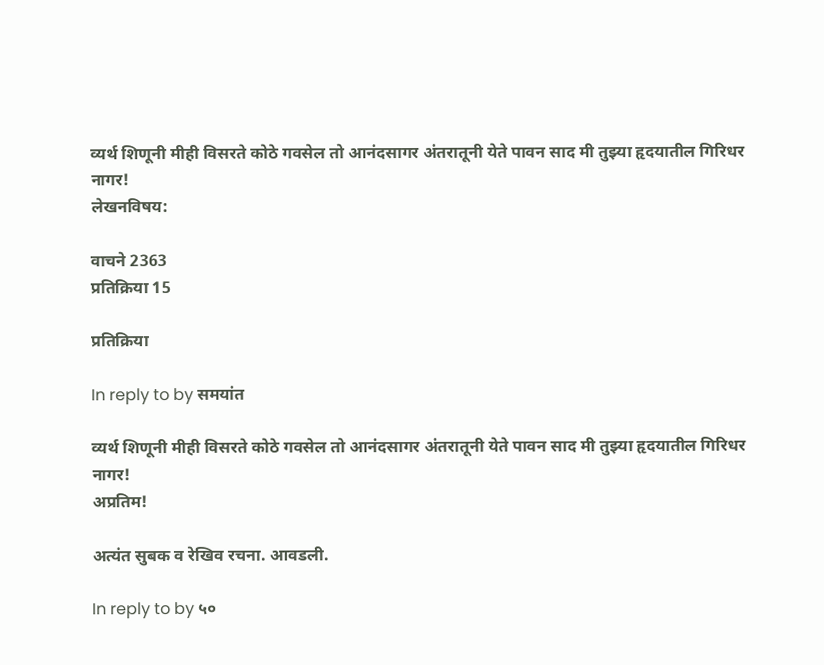व्यर्थ शिणूनी मीही विसरते कोठे गवसेल तो आनंदसागर अंतरातूनी येते पावन साद मी तुझ्या हृदयातील गिरिधर नागर!
लेखनविषय:

वाचने 2363
प्रतिक्रिया 15

प्रतिक्रिया

In reply to by समयांत

व्यर्थ शिणूनी मीही विसरते कोठे गवसेल तो आनंदसागर अंतरातूनी येते पावन साद मी तुझ्या हृदयातील गिरिधर नागर!
अप्रतिम!

अत्यंत सुबक व रेखिव रचना. आवडली.

In reply to by ५०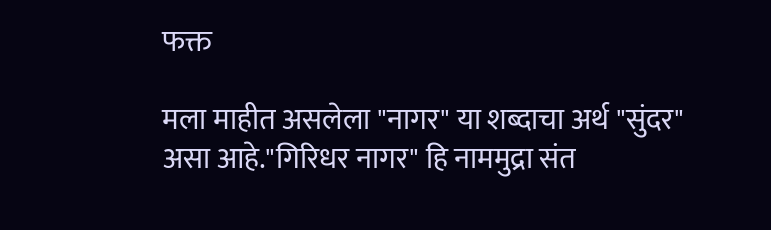फक्त

मला माहीत असलेला "नागर" या शब्दाचा अर्थ "सुंदर" असा आहे."गिरिधर नागर" हि नाममुद्रा संत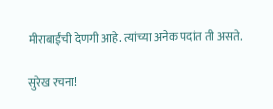मीराबाईंची देणगी आहे. त्यांच्या अनेक पदांत ती असते.

सुरेख रचना!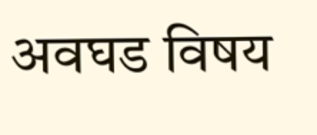अवघड विषय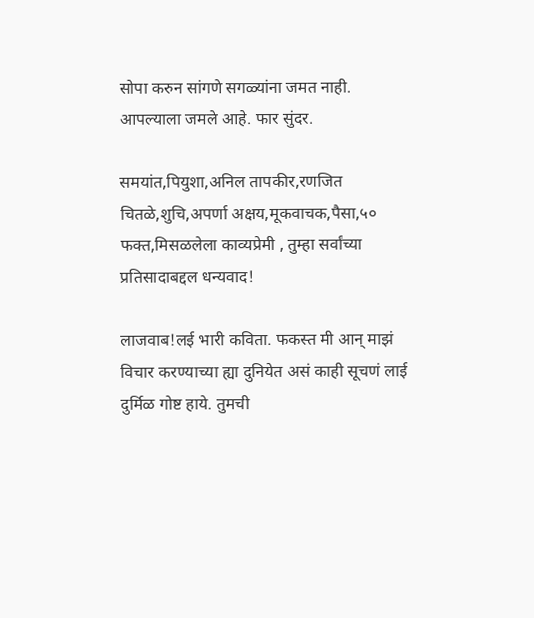सोपा करुन सांगणे सगळ्यांना जमत नाही. आपल्याला जमले आहे. फार सुंदर.

समयांत,पियुशा,अनिल तापकीर,रणजित चितळे,शुचि,अपर्णा अक्षय,मूकवाचक,पैसा,५० फक्त,मिसळलेला काव्यप्रेमी , तुम्हा सर्वांच्या प्रतिसादाबद्दल धन्यवाद!

लाजवाब!लई भारी कविता. फकस्त मी आन् माझं विचार करण्याच्या ह्या दुनियेत असं काही सूचणं लाई दुर्मिळ गोष्ट हाये. तुमची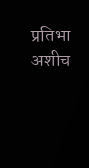प्रतिभा अशीच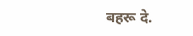बहरू दे.